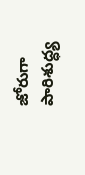జోరుగా పారిశుద్ధ్య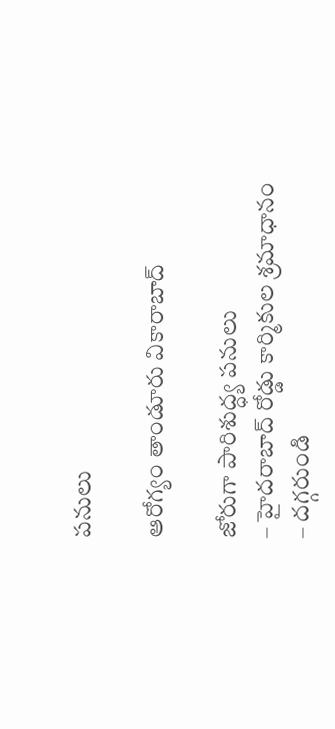పనులు

ఆరోగ్యం తాండూరు వికారాబాద్

జోరుగా పారిశుద్ధ్య పనులు
– హైదరాబాద్ రోడ్డు కార్మికుల శ్రమాధానం
– దగ్గరుండి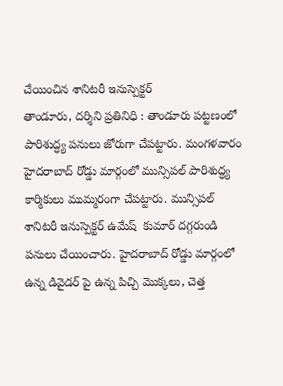చేయించిన శానిటరీ ఇనుస్పెక్టర్
తాండూరు, దర్శిని ప్రతినిధి : తాండూరు పట్టణంలో పారిశుద్ధ్య పనులు జోరుగా చేపట్టారు. మంగళవారం హైదరాబాద్ రోడ్డు మార్గంలో మున్సిపల్ పారిశుద్ధ్య కార్మికులు ముమ్మరంగా చేపట్టారు. మున్సిపల్ శానిటరీ ఇనుస్పెక్టర్ ఉమేష్  కుమార్ దగ్గరుండి పనులు చేయించారు. హైదరాబాద్ రోడ్డు మార్గంలో ఉన్న డివైడర్ పై ఉన్న పిచ్చి మొక్కలు, చెత్త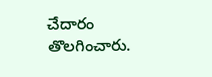చేదారం తొలగించారు.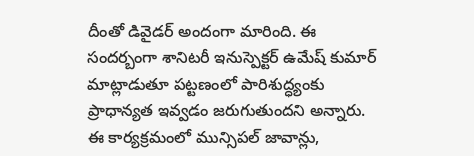దీంతో డివైడర్ అందంగా మారింది. ఈ సందర్బంగా శానిటరీ ఇనుస్పెక్టర్ ఉమేష్ కుమార్ మాట్లాడుతూ పట్టణంలో పారిశుద్ధ్యంకు ప్రాధాన్యత ఇవ్వడం జరుగుతుందని అన్నారు. ఈ కార్యక్రమంలో మున్సిపల్ జావాన్లు,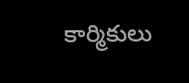కార్మికులు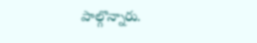పాల్గొన్నారు.